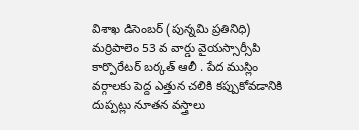విశాఖ డిసెంబర్ (పున్నమి ప్రతినిధి)
మర్రిపాలెం 53 వ వార్డు వైయస్సార్సీపి కార్పొరేటర్ బర్కత్ ఆలీ . పేద ముస్లిం వర్గాలకు పెద్ద ఎత్తున చలికి కప్పుకోవడానికి దుప్పట్లు నూతన వస్త్రాలు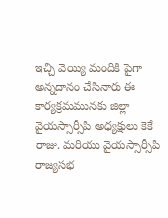ఇచ్చి వెయ్యి మందికి పైగా అన్నదానం చేసినారు ఈ కార్యక్రమమునకు జిల్లా వైయస్సార్సీపి అధ్యక్షులు కెకే రాజు. మరియు వైయస్సార్సీపి రాజ్యసభ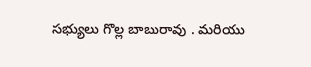సభ్యులు గొల్ల బాబురావు . మరియు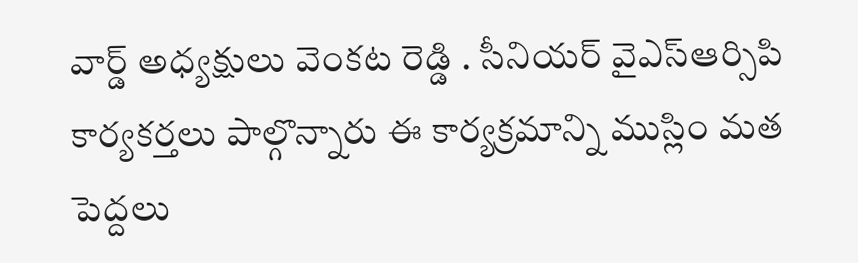వార్డ్ అధ్యక్షులు వెంకట రెడ్డి . సీనియర్ వైఎస్ఆర్సిపి కార్యకర్తలు పాల్గొన్నారు ఈ కార్యక్రమాన్ని ముస్లిం మత పెద్దలు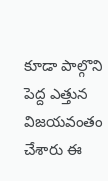కూడా పాల్గొని పెద్ద ఎత్తున విజయవంతం చేశారు ఈ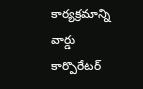కార్యక్రమాన్ని వార్డు కార్పొరేటర్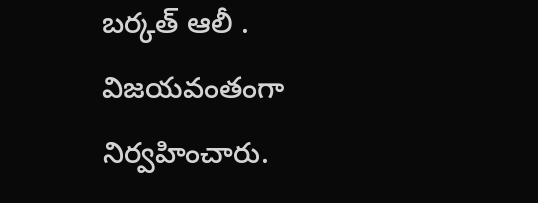బర్కత్ ఆలీ . విజయవంతంగా నిర్వహించారు.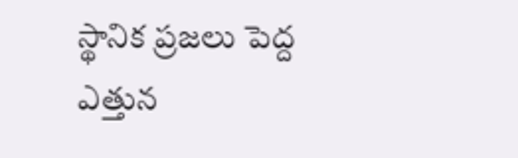స్థానిక ప్రజలు పెద్ద ఎత్తున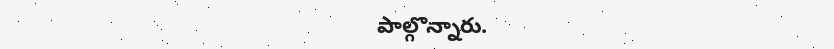పాల్గొన్నారు.